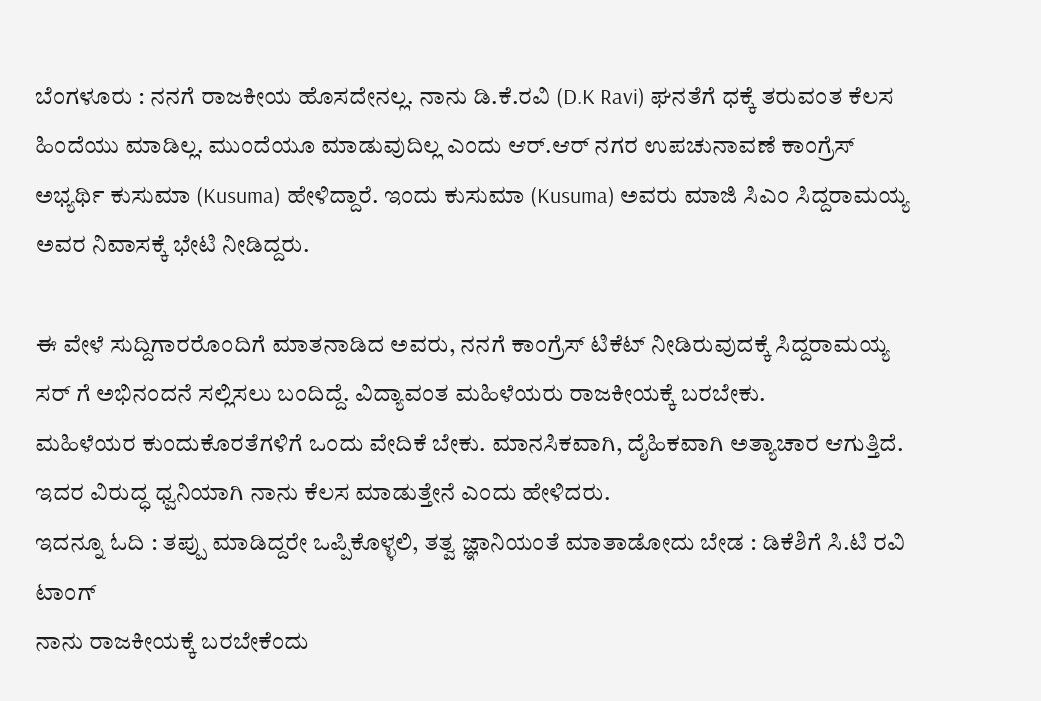ಬೆಂಗಳೂರು : ನನಗೆ ರಾಜಕೀಯ ಹೊಸದೇನಲ್ಲ. ನಾನು ಡಿ.ಕೆ.ರವಿ (D.K Ravi) ಘನತೆಗೆ ಧಕ್ಕೆ ತರುವಂತ ಕೆಲಸ ಹಿಂದೆಯು ಮಾಡಿಲ್ಲ. ಮುಂದೆಯೂ ಮಾಡುವುದಿಲ್ಲ ಎಂದು ಆರ್.ಆರ್ ನಗರ ಉಪಚುನಾವಣೆ ಕಾಂಗ್ರೆಸ್ ಅಭ್ಯರ್ಥಿ ಕುಸುಮಾ (Kusuma) ಹೇಳಿದ್ದಾರೆ. ಇಂದು ಕುಸುಮಾ (Kusuma) ಅವರು ಮಾಜಿ ಸಿಎಂ ಸಿದ್ದರಾಮಯ್ಯ ಅವರ ನಿವಾಸಕ್ಕೆ ಭೇಟಿ ನೀಡಿದ್ದರು.

ಈ ವೇಳೆ ಸುದ್ದಿಗಾರರೊಂದಿಗೆ ಮಾತನಾಡಿದ ಅವರು, ನನಗೆ ಕಾಂಗ್ರೆಸ್ ಟಿಕೆಟ್ ನೀಡಿರುವುದಕ್ಕೆ ಸಿದ್ದರಾಮಯ್ಯ ಸರ್ ಗೆ ಅಭಿನಂದನೆ ಸಲ್ಲಿಸಲು ಬಂದಿದ್ದೆ. ವಿದ್ಯಾವಂತ ಮಹಿಳೆಯರು ರಾಜಕೀಯಕ್ಕೆ ಬರಬೇಕು.
ಮಹಿಳೆಯರ ಕುಂದುಕೊರತೆಗಳಿಗೆ ಒಂದು ವೇದಿಕೆ ಬೇಕು. ಮಾನಸಿಕವಾಗಿ, ದೈಹಿಕವಾಗಿ ಅತ್ಯಾಚಾರ ಆಗುತ್ತಿದೆ. ಇದರ ವಿರುದ್ಧ ಧ್ವನಿಯಾಗಿ ನಾನು ಕೆಲಸ ಮಾಡುತ್ತೇನೆ ಎಂದು ಹೇಳಿದರು.
ಇದನ್ನೂ ಓದಿ : ತಪ್ಪು ಮಾಡಿದ್ದರೇ ಒಪ್ಪಿಕೊಳ್ಳಲಿ, ತತ್ವ ಜ್ಞಾನಿಯಂತೆ ಮಾತಾಡೋದು ಬೇಡ : ಡಿಕೆಶಿಗೆ ಸಿ.ಟಿ ರವಿ ಟಾಂಗ್
ನಾನು ರಾಜಕೀಯಕ್ಕೆ ಬರಬೇಕೆಂದು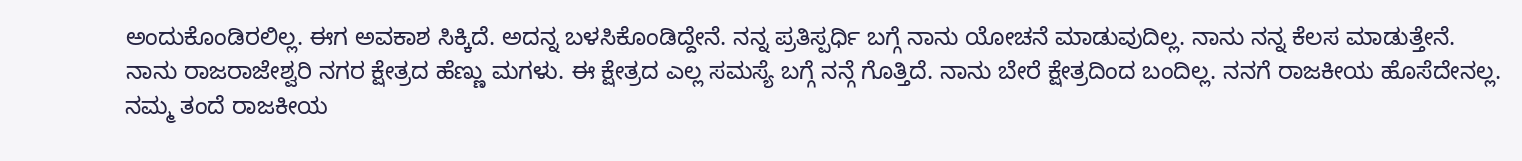ಅಂದುಕೊಂಡಿರಲಿಲ್ಲ. ಈಗ ಅವಕಾಶ ಸಿಕ್ಕಿದೆ. ಅದನ್ನ ಬಳಸಿಕೊಂಡಿದ್ದೇನೆ. ನನ್ನ ಪ್ರತಿಸ್ಪರ್ಧಿ ಬಗ್ಗೆ ನಾನು ಯೋಚನೆ ಮಾಡುವುದಿಲ್ಲ. ನಾನು ನನ್ನ ಕೆಲಸ ಮಾಡುತ್ತೇನೆ.
ನಾನು ರಾಜರಾಜೇಶ್ವರಿ ನಗರ ಕ್ಷೇತ್ರದ ಹೆಣ್ಣು ಮಗಳು. ಈ ಕ್ಷೇತ್ರದ ಎಲ್ಲ ಸಮಸ್ಯೆ ಬಗ್ಗೆ ನನ್ಗೆ ಗೊತ್ತಿದೆ. ನಾನು ಬೇರೆ ಕ್ಷೇತ್ರದಿಂದ ಬಂದಿಲ್ಲ. ನನಗೆ ರಾಜಕೀಯ ಹೊಸೆದೇನಲ್ಲ.
ನಮ್ಮ ತಂದೆ ರಾಜಕೀಯ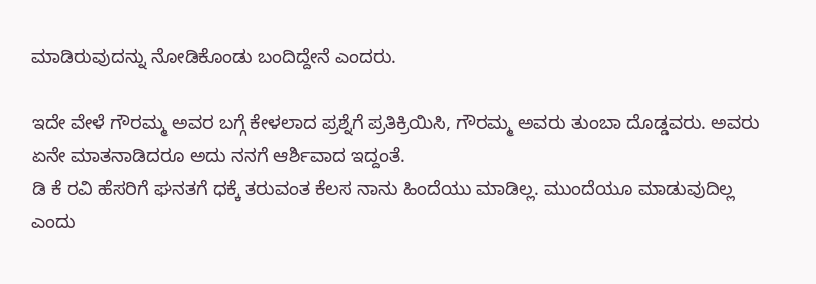ಮಾಡಿರುವುದನ್ನು ನೋಡಿಕೊಂಡು ಬಂದಿದ್ದೇನೆ ಎಂದರು.

ಇದೇ ವೇಳೆ ಗೌರಮ್ಮ ಅವರ ಬಗ್ಗೆ ಕೇಳಲಾದ ಪ್ರಶ್ನೆಗೆ ಪ್ರತಿಕ್ರಿಯಿಸಿ, ಗೌರಮ್ಮ ಅವರು ತುಂಬಾ ದೊಡ್ಡವರು. ಅವರು ಏನೇ ಮಾತನಾಡಿದರೂ ಅದು ನನಗೆ ಆರ್ಶಿವಾದ ಇದ್ದಂತೆ.
ಡಿ ಕೆ ರವಿ ಹೆಸರಿಗೆ ಘನತಗೆ ಧಕ್ಕೆ ತರುವಂತ ಕೆಲಸ ನಾನು ಹಿಂದೆಯು ಮಾಡಿಲ್ಲ. ಮುಂದೆಯೂ ಮಾಡುವುದಿಲ್ಲ ಎಂದು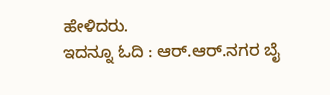ಹೇಳಿದರು.
ಇದನ್ನೂ ಓದಿ : ಆರ್.ಆರ್.ನಗರ ಬೈ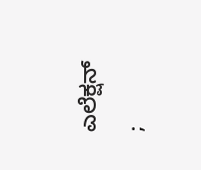ಎಲೆಕ್ಷನ್ ;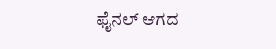ಫೈನಲ್ ಆಗದ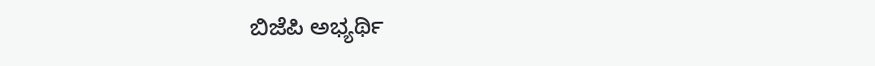ಬಿಜೆಪಿ ಅಭ್ಯರ್ಥಿ